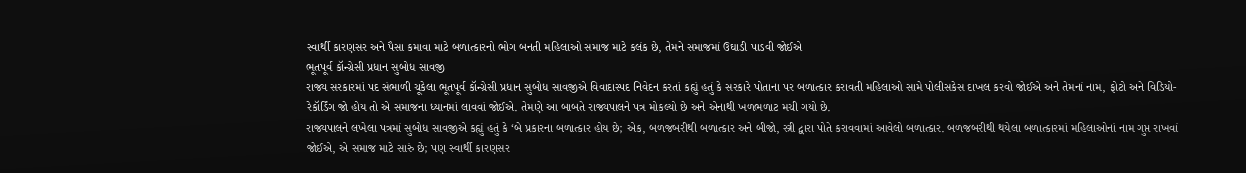સ્વાર્થી કારણસર અને પૈસા કમાવા માટે બળાત્કારનો ભોગ બનતી મહિલાઓ સમાજ માટે કલંક છે, તેમને સમાજમાં ઉઘાડી પાડવી જોઈએ
ભૂતપૂર્વ કૉન્ગ્રેસી પ્રધાન સુબોધ સાવજી
રાજ્ય સરકારમાં પદ સંભાળી ચૂકેલા ભૂતપૂર્વ કૉન્ગ્રેસી પ્રધાન સુબોધ સાવજીએ વિવાદાસ્પદ નિવેદન કરતાં કહ્યું હતું કે સરકારે પોતાના પર બળાત્કાર કરાવતી મહિલાઓ સામે પોલીસકેસ દાખલ કરવો જોઈએ અને તેમનાં નામ, ફોટો અને વિડિયો-રેકૉર્ડિંગ જો હોય તો એ સમાજના ધ્યાનમાં લાવવાં જોઈએ. તેમણે આ બાબતે રાજ્યપાલને પત્ર મોકલ્યો છે અને એનાથી ખળભળાટ મચી ગયો છે.
રાજ્યપાલને લખેલા પત્રમાં સુબોધ સાવજીએ કહ્યું હતું કે ‘બે પ્રકારના બળાત્કાર હોય છે; એક, બળજબરીથી બળાત્કાર અને બીજો, સ્ત્રી દ્વારા પોતે કરાવવામાં આવેલો બળાત્કાર. બળજબરીથી થયેલા બળાત્કારમાં મહિલાઓનાં નામ ગુપ્ત રાખવાં જોઈએ, એ સમાજ માટે સારું છે; પણ સ્વાર્થી કારણસર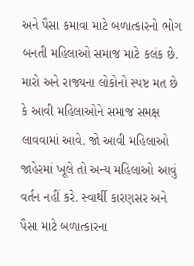અને પૈસા કમાવા માટે બળાત્કારનો ભોગ બનતી મહિલાઓ સમાજ માટે કલંક છે. મારો અને રાજ્યના લોકોનો સ્પષ્ટ મત છે કે આવી મહિલાઓને સમાજ સમક્ષ લાવવામાં આવે. જો આવી મહિલાઓ જાહેરમાં ખૂલે તો અન્ય મહિલાઓ આવું વર્તન નહીં કરે. સ્વાર્થી કારણસર અને પૈસા માટે બળાત્કારના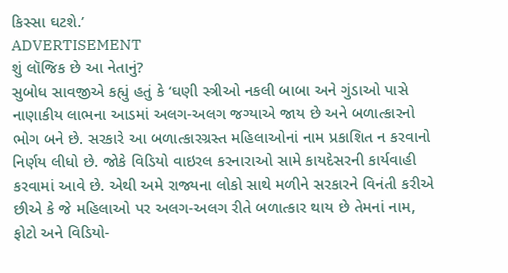કિસ્સા ઘટશે.’
ADVERTISEMENT
શું લૉજિક છે આ નેતાનું?
સુબોધ સાવજીએ કહ્યું હતું કે ‘ઘણી સ્ત્રીઓ નકલી બાબા અને ગુંડાઓ પાસે નાણાકીય લાભના આડમાં અલગ-અલગ જગ્યાએ જાય છે અને બળાત્કારનો ભોગ બને છે. સરકારે આ બળાત્કારગ્રસ્ત મહિલાઓનાં નામ પ્રકાશિત ન કરવાનો નિર્ણય લીધો છે. જોકે વિડિયો વાઇરલ કરનારાઓ સામે કાયદેસરની કાર્યવાહી કરવામાં આવે છે. એથી અમે રાજ્યના લોકો સાથે મળીને સરકારને વિનંતી કરીએ છીએ કે જે મહિલાઓ પર અલગ-અલગ રીતે બળાત્કાર થાય છે તેમનાં નામ, ફોટો અને વિડિયો-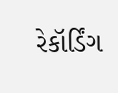રેકૉર્ડિંગ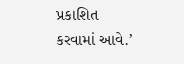પ્રકાશિત કરવામાં આવે.’